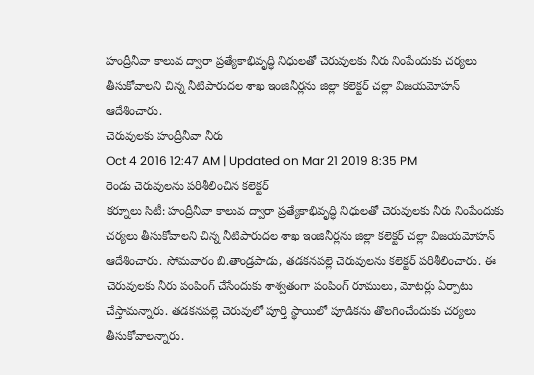హంద్రీనీవా కాలువ ద్వారా ప్రత్యేకాభివృద్ధి నిధులతో చెరువులకు నీరు నింపేందుకు చర్యలు తీసుకోవాలని చిన్న నీటిపారుదల శాఖ ఇంజినీర్లను జిల్లా కలెక్టర్ చల్లా విజయమోహన్ ఆదేశించారు.
చెరువులకు హంద్రీనీవా నీరు
Oct 4 2016 12:47 AM | Updated on Mar 21 2019 8:35 PM
రెండు చెరువులను పరిశీలించిన కలెక్టర్
కర్నూలు సిటీ: హంద్రీనీవా కాలువ ద్వారా ప్రత్యేకాభివృద్ధి నిధులతో చెరువులకు నీరు నింపేందుకు చర్యలు తీసుకోవాలని చిన్న నీటిపారుదల శాఖ ఇంజినీర్లను జిల్లా కలెక్టర్ చల్లా విజయమోహన్ ఆదేశించారు. సోమవారం బి.తాండ్రపాడు, తడకనపల్లె చెరువులను కలెక్టర్ పరిశీలించారు. ఈ చెరువులకు నీరు పంపింగ్ చేసేందుకు శాశ్వతంగా పంపింగ్ రూములు, మోటర్లు ఏర్పాటు చేస్తామన్నారు. తడకనపల్లె చెరువులో పూర్తి స్థాయిలో పూడికను తొలగించేందుకు చర్యలు తీసుకోవాలన్నారు.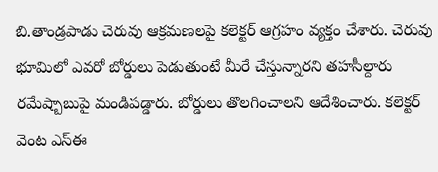బి.తాండ్రపాడు చెరువు ఆక్రమణలపై కలెక్టర్ ఆగ్రహం వ్యక్తం చేశారు. చెరువు భూమిలో ఎవరో బోర్డులు పెడుతుంటే మీరే చేస్తున్నారని తహసీల్దారు రమేష్బాబుపై మండిపడ్డారు. బోర్డులు తొలగించాలని ఆదేశించారు. కలెక్టర్ వెంట ఎస్ఈ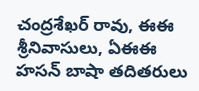చంద్రశేఖర్ రావు, ఈఈ శ్రీనివాసులు, ఏఈఈ హసన్ బాషా తదితరులు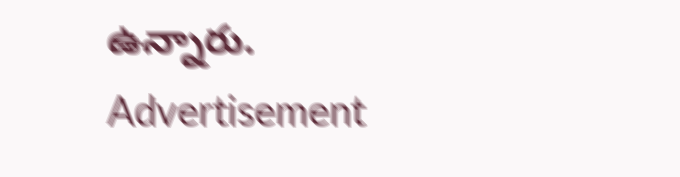ఉన్నారు.
Advertisement